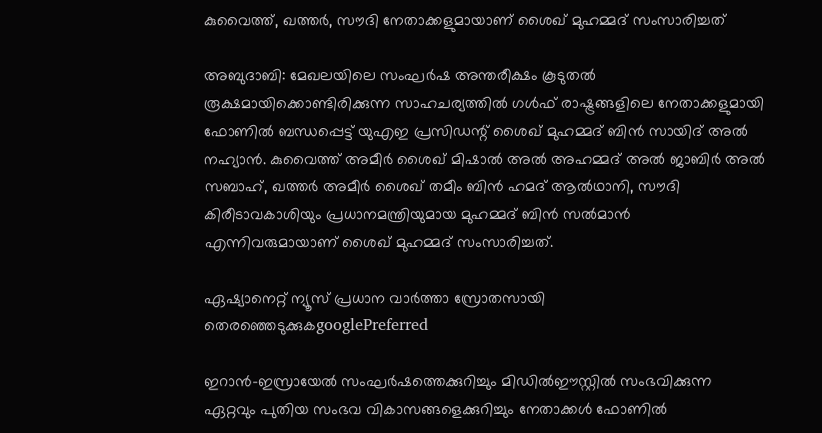കുവൈത്ത്, ഖത്തര്‍, സൗദി നേതാക്കളുമായാണ് ശൈഖ് മുഹമ്മദ് സംസാരിച്ചത്

അബുദാബി: മേഖലയിലെ സംഘർഷ അന്തരീക്ഷം കൂടുതൽ രൂക്ഷമായിക്കൊണ്ടിരിക്കുന്ന സാഹചര്യത്തിൽ ഗൾഫ് രാഷ്ട്രങ്ങളിലെ നേതാക്കളുമായി ഫോണിൽ ബന്ധപ്പെട്ട് യുഎഇ പ്രസി‍ഡന്റ് ശൈഖ് മുഹമ്മദ് ബിൻ സായിദ് അൽ നഹ്യാൻ. കുവൈത്ത് അമീർ ശൈഖ് മിഷാൽ അൽ അഹമ്മദ് അൽ ജാബിർ അൽ സബാഹ്, ഖത്തർ അമീർ ശൈഖ് തമീം ബിൻ ഹമദ് ആൽഥാനി, സൗദി കിരീടാവകാശിയും പ്രധാനമന്ത്രിയുമായ മുഹമ്മദ് ബിൻ സൽമാൻ എന്നിവരുമായാണ് ശൈഖ് മുഹമ്മദ് സംസാരിച്ചത്.

ഏഷ്യാനെറ്റ് ന്യൂസ് പ്രധാന വാർത്താ സ്രോതസായി തെരഞ്ഞെടുക്കുകgooglePreferred

ഇറാൻ-ഇസ്രായേൽ സംഘർഷത്തെക്കുറിച്ചും മിഡിൽഈസ്റ്റിൽ സംഭവിക്കുന്ന ഏറ്റവും പുതിയ സംഭവ വികാസങ്ങളെക്കുറിച്ചും നേതാക്കൾ ഫോണിൽ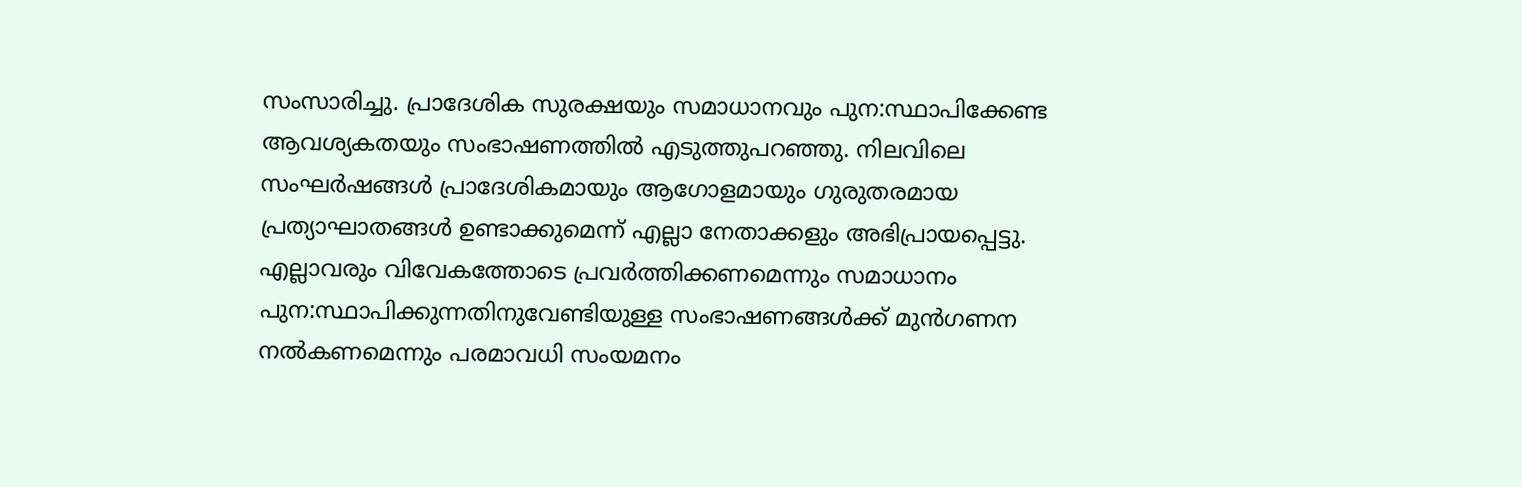സംസാരിച്ചു. പ്രാദേശിക സുരക്ഷയും സമാധാനവും പുന:സ്ഥാപിക്കേണ്ട ആവശ്യകതയും സംഭാഷണത്തിൽ എടുത്തുപറഞ്ഞു. നിലവിലെ സംഘർഷങ്ങൾ പ്രാദേശികമായും ആഗോളമായും ഗുരുതരമായ പ്രത്യാഘാതങ്ങൾ ഉണ്ടാക്കുമെന്ന് എല്ലാ നേതാക്കളും അഭിപ്രായപ്പെട്ടു. എല്ലാവരും വിവേകത്തോടെ പ്രവർത്തിക്കണമെന്നും സമാധാനം പുന:സ്ഥാപിക്കുന്നതിനുവേണ്ടിയുള്ള സംഭാഷണങ്ങൾക്ക് മുൻഗണന നൽകണമെന്നും പരമാവധി സംയമനം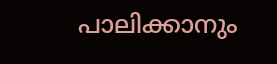പാലിക്കാനും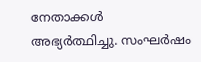നേതാക്കൾ അഭ്യർത്ഥിച്ചു. സംഘർഷം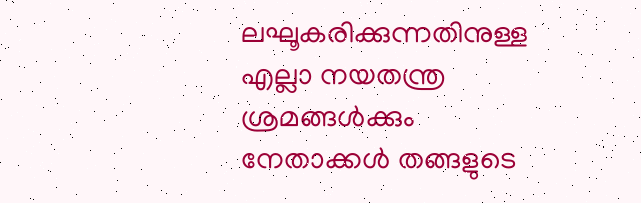ലഘൂകരിക്കുന്നതിനുള്ള എല്ലാ നയതന്ത്ര ശ്രമങ്ങൾക്കും നേതാക്കൾ തങ്ങളുടെ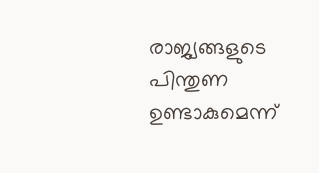രാജ്യങ്ങളുടെ പിന്തുണ ഉണ്ടാകുമെന്ന്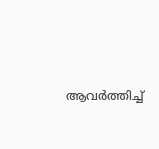ആവർത്തിച്ച്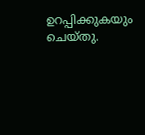ഉറപ്പിക്കുകയും ചെയ്തു.